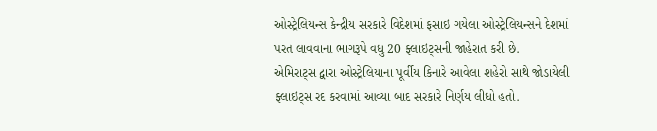ઓસ્ટ્રેલિયન્સ કેન્દ્રીય સરકારે વિદેશમાં ફસાઇ ગયેલા ઓસ્ટ્રેલિયન્સને દેશમાં પરત લાવવાના ભાગરૂપે વધુ 20 ફ્લાઇટ્સની જાહેરાત કરી છે.
એમિરાટ્સ દ્વારા ઓસ્ટ્રેલિયાના પૂર્વીય કિનારે આવેલા શહેરો સાથે જોડાયેલી ફ્લાઇટ્સ રદ કરવામાં આવ્યા બાદ સરકારે નિર્ણય લીધો હતો.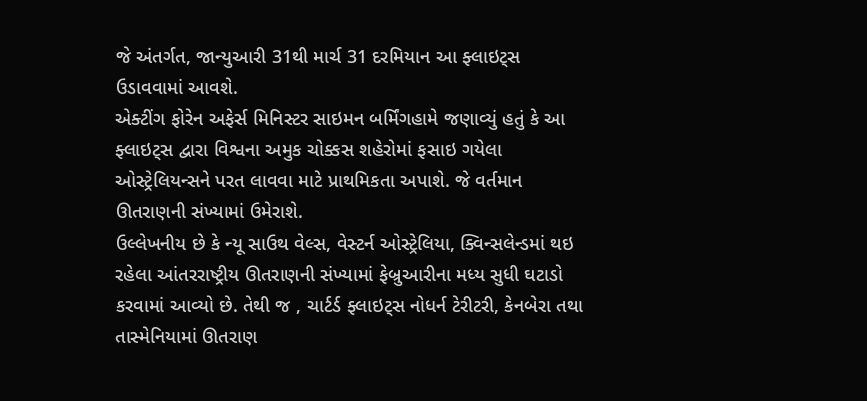જે અંતર્ગત, જાન્યુઆરી 31થી માર્ચ 31 દરમિયાન આ ફ્લાઇટ્સ ઉડાવવામાં આવશે.
એક્ટીંગ ફોરેન અફેર્સ મિનિસ્ટર સાઇમન બર્મિંગહામે જણાવ્યું હતું કે આ ફ્લાઇટ્સ દ્વારા વિશ્વના અમુક ચોક્કસ શહેરોમાં ફસાઇ ગયેલા ઓસ્ટ્રેલિયન્સને પરત લાવવા માટે પ્રાથમિકતા અપાશે. જે વર્તમાન ઊતરાણની સંખ્યામાં ઉમેરાશે.
ઉલ્લેખનીય છે કે ન્યૂ સાઉથ વેલ્સ, વેસ્ટર્ન ઓસ્ટ્રેલિયા, ક્વિન્સલેન્ડમાં થઇ રહેલા આંતરરાષ્ટ્રીય ઊતરાણની સંખ્યામાં ફેબ્રુઆરીના મધ્ય સુધી ઘટાડો કરવામાં આવ્યો છે. તેથી જ , ચાર્ટર્ડ ફ્લાઇટ્સ નોધર્ન ટેરીટરી, કેનબેરા તથા તાસ્મેનિયામાં ઊતરાણ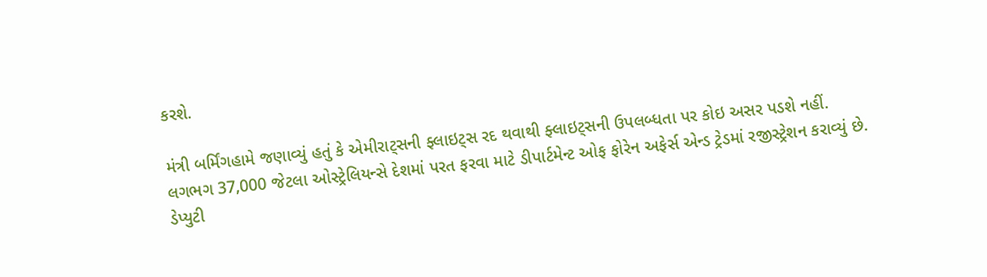કરશે.

મંત્રી બર્મિંગહામે જણાવ્યું હતું કે એમીરાટ્સની ફ્લાઇટ્સ રદ થવાથી ફ્લાઇટ્સની ઉપલબ્ધતા પર કોઇ અસર પડશે નહીં.
લગભગ 37,000 જેટલા ઓસ્ટ્રેલિયન્સે દેશમાં પરત ફરવા માટે ડીપાર્ટમેન્ટ ઓફ ફોરેન અફેર્સ એન્ડ ટ્રેડમાં રજીસ્ટ્રેશન કરાવ્યું છે.
ડેપ્યુટી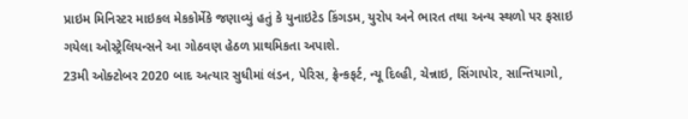પ્રાઇમ મિનિસ્ટર માઇકલ મેકકોર્મેકે જણાવ્યું હતું કે યુનાઇટેડ કિંગડમ, યુરોપ અને ભારત તથા અન્ય સ્થળો પર ફસાઇ ગયેલા ઓસ્ટ્રેલિયન્સને આ ગોઠવણ હેઠળ પ્રાથમિકતા અપાશે.
23મી ઓક્ટોબર 2020 બાદ અત્યાર સુધીમાં લંડન, પેરિસ, ફ્રેન્કફર્ટ, ન્યૂ દિલ્હી, ચેન્નાઇ, સિંગાપોર, સાન્તિયાગો,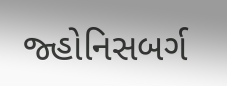જ્હોનિસબર્ગ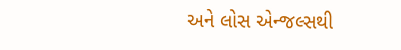અને લોસ એન્જલ્સથી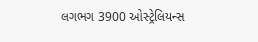લગભગ 3900 ઓસ્ટ્રેલિયન્સ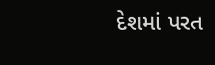દેશમાં પરત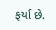ફર્યા છે.